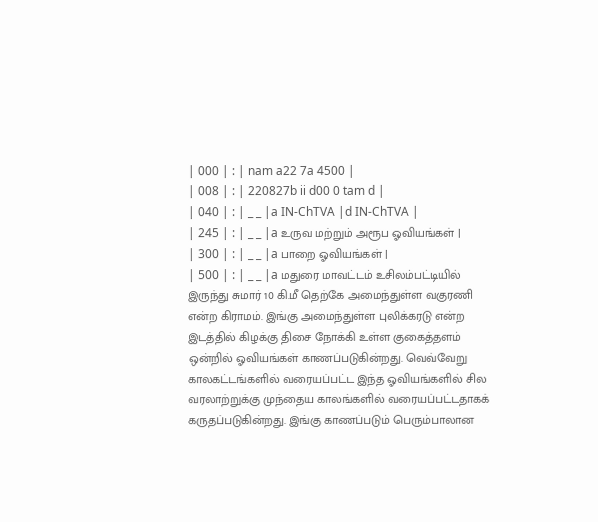| 000 | : | nam a22 7a 4500 |
| 008 | : | 220827b ii d00 0 tam d |
| 040 | : | _ _ |a IN-ChTVA |d IN-ChTVA |
| 245 | : | _ _ |a உருவ மற்றும் அரூப ஓவியங்கள் |
| 300 | : | _ _ |a பாறை ஓவியங்கள் |
| 500 | : | _ _ |a மதுரை மாவட்டம் உசிலம்பட்டியில் இருந்து சுமார் 10 கி.மீ தெற்கே அமைந்துள்ள வகுரணி என்ற கிராமம். இங்கு அமைந்துள்ள புலிக்கரடு என்ற இடத்தில் கிழக்கு திசை நோக்கி உள்ள குகைத்தளம் ஒன்றில் ஓவியங்கள் காணப்படுகின்றது. வெவ்வேறு காலகட்டங்களில் வரையப்பட்ட இந்த ஓவியங்களில் சில வரலாற்றுக்கு முந்தைய காலங்களில் வரையப்பட்டதாகக் கருதப்படுகின்றது. இங்கு காணப்படும் பெரும்பாலான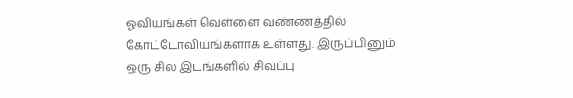ஓவியங்கள் வெள்ளை வண்ணத்தில் கோட்டோவியங்களாக உள்ளது. இருப்பினும் ஒரு சில இடங்களில் சிவப்பு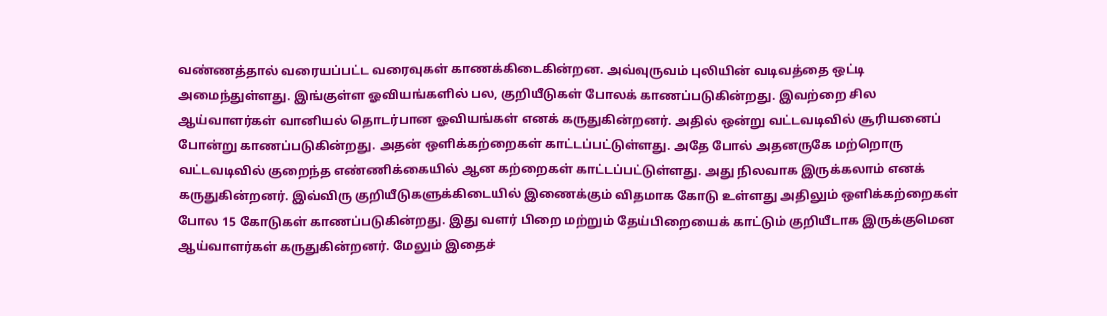வண்ணத்தால் வரையப்பட்ட வரைவுகள் காணக்கிடைகின்றன. அவ்வுருவம் புலியின் வடிவத்தை ஒட்டி அமைந்துள்ளது. இங்குள்ள ஓவியங்களில் பல, குறியீடுகள் போலக் காணப்படுகின்றது. இவற்றை சில ஆய்வாளர்கள் வானியல் தொடர்பான ஓவியங்கள் எனக் கருதுகின்றனர். அதில் ஒன்று வட்டவடிவில் சூரியனைப் போன்று காணப்படுகின்றது. அதன் ஒளிக்கற்றைகள் காட்டப்பட்டுள்ளது. அதே போல் அதனருகே மற்றொரு வட்டவடிவில் குறைந்த எண்ணிக்கையில் ஆன கற்றைகள் காட்டப்பட்டுள்ளது. அது நிலவாக இருக்கலாம் எனக் கருதுகின்றனர். இவ்விரு குறியீடுகளுக்கிடையில் இணைக்கும் விதமாக கோடு உள்ளது அதிலும் ஒளிக்கற்றைகள் போல 15 கோடுகள் காணப்படுகின்றது. இது வளர் பிறை மற்றும் தேய்பிறையைக் காட்டும் குறியீடாக இருக்குமென ஆய்வாளர்கள் கருதுகின்றனர். மேலும் இதைச்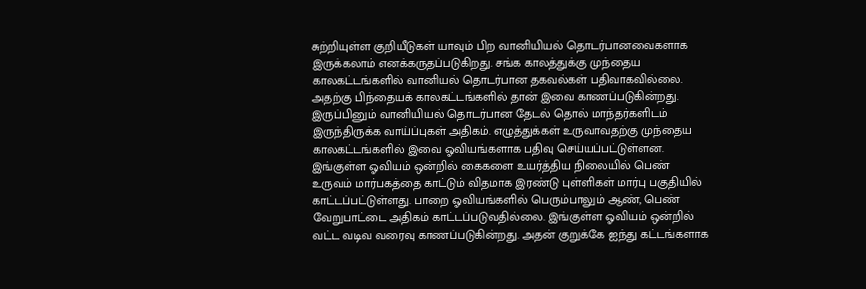சுற்றியுள்ள குறியீடுகள் யாவும் பிற வானியியல் தொடர்பானவைகளாக இருக்கலாம் எனக்கருதப்படுகிறது. சங்க காலத்துக்கு முந்தைய காலகட்டங்களில் வானியல் தொடர்பான தகவல்கள் பதிவாகவில்லை. அதற்கு பிந்தையக் காலகட்டங்களில் தான் இவை காணப்படுகின்றது. இருப்பினும் வானியியல் தொடர்பான தேடல் தொல் மாந்தர்களிடம் இருந்திருக்க வாய்ப்புகள் அதிகம். எழுத்துக்கள் உருவாவதற்கு முந்தைய காலகட்டங்களில் இவை ஓவியங்களாக பதிவு செய்யப்பட்டுள்ளன. இங்குள்ள ஓவியம் ஒன்றில் கைகளை உயர்த்திய நிலையில் பெண் உருவம் மார்பகத்தை காட்டும் விதமாக இரண்டு புள்ளிகள் மார்பு பகுதியில் காட்டப்பட்டுள்ளது. பாறை ஓவியங்களில் பெரும்பாலும் ஆண், பெண் வேறுபாட்டை அதிகம் காட்டப்படுவதில்லை. இங்குள்ள ஓவியம் ஒன்றில் வட்ட வடிவ வரைவு காணப்படுகின்றது. அதன் குறுக்கே ஐந்து கட்டங்களாக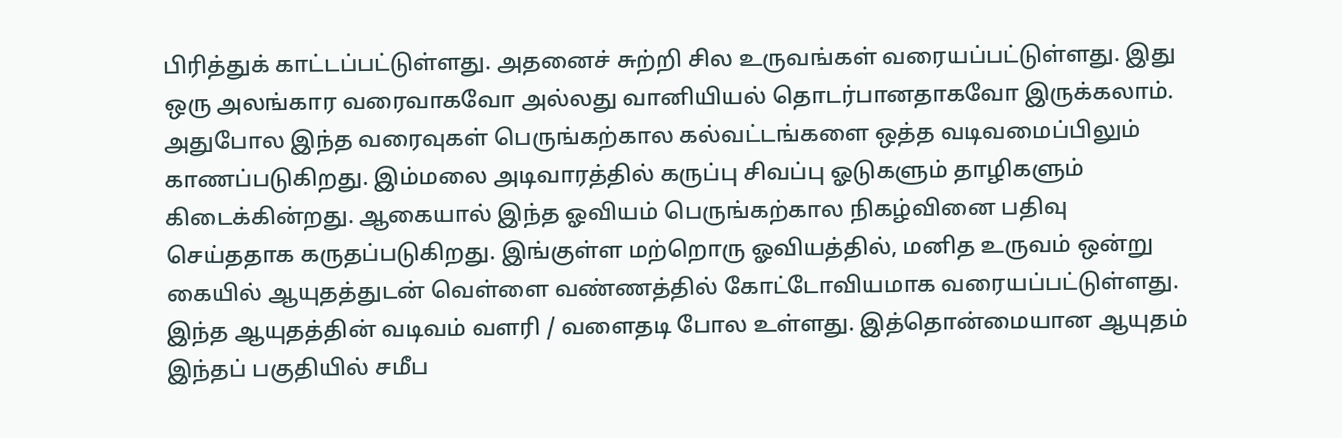பிரித்துக் காட்டப்பட்டுள்ளது. அதனைச் சுற்றி சில உருவங்கள் வரையப்பட்டுள்ளது. இது ஒரு அலங்கார வரைவாகவோ அல்லது வானியியல் தொடர்பானதாகவோ இருக்கலாம். அதுபோல இந்த வரைவுகள் பெருங்கற்கால கல்வட்டங்களை ஒத்த வடிவமைப்பிலும் காணப்படுகிறது. இம்மலை அடிவாரத்தில் கருப்பு சிவப்பு ஓடுகளும் தாழிகளும் கிடைக்கின்றது. ஆகையால் இந்த ஓவியம் பெருங்கற்கால நிகழ்வினை பதிவு செய்ததாக கருதப்படுகிறது. இங்குள்ள மற்றொரு ஓவியத்தில், மனித உருவம் ஒன்று கையில் ஆயுதத்துடன் வெள்ளை வண்ணத்தில் கோட்டோவியமாக வரையப்பட்டுள்ளது. இந்த ஆயுதத்தின் வடிவம் வளரி / வளைதடி போல உள்ளது. இத்தொன்மையான ஆயுதம் இந்தப் பகுதியில் சமீப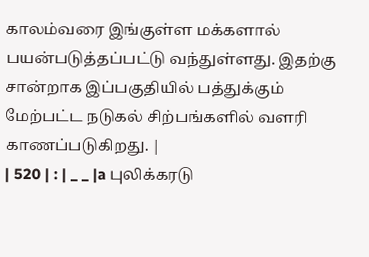காலம்வரை இங்குள்ள மக்களால் பயன்படுத்தப்பட்டு வந்துள்ளது. இதற்கு சான்றாக இப்பகுதியில் பத்துக்கும் மேற்பட்ட நடுகல் சிற்பங்களில் வளரி காணப்படுகிறது. |
| 520 | : | _ _ |a புலிக்கரடு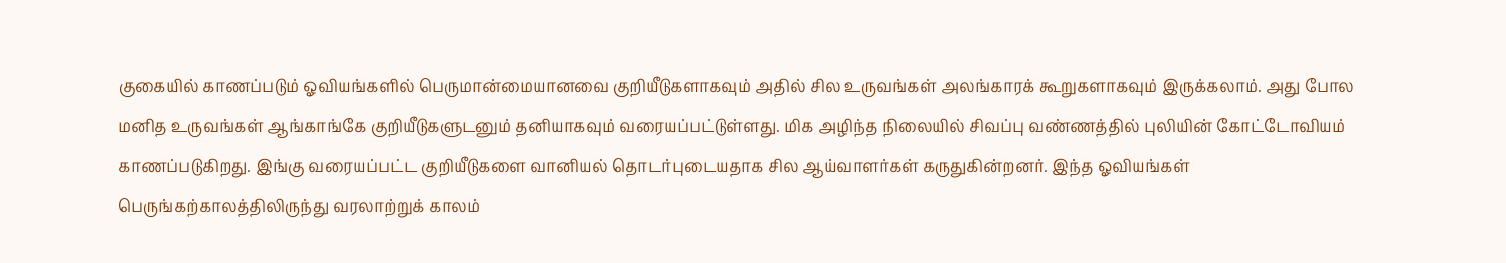குகையில் காணப்படும் ஓவியங்களில் பெருமான்மையானவை குறியீடுகளாகவும் அதில் சில உருவங்கள் அலங்காரக் கூறுகளாகவும் இருக்கலாம். அது போல மனித உருவங்கள் ஆங்காங்கே குறியீடுகளுடனும் தனியாகவும் வரையப்பட்டுள்ளது. மிக அழிந்த நிலையில் சிவப்பு வண்ணத்தில் புலியின் கோட்டோவியம் காணப்படுகிறது. இங்கு வரையப்பட்ட குறியீடுகளை வானியல் தொடர்புடையதாக சில ஆய்வாளர்கள் கருதுகின்றனர். இந்த ஓவியங்கள் பெருங்கற்காலத்திலிருந்து வரலாற்றுக் காலம்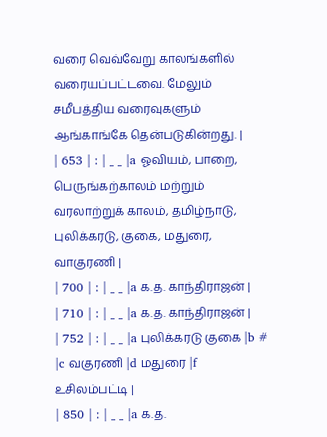வரை வெவ்வேறு காலங்களில் வரையப்பட்டவை. மேலும் சமீபத்திய வரைவுகளும் ஆங்காங்கே தென்படுகின்றது. |
| 653 | : | _ _ |a ஓவியம், பாறை, பெருங்கற்காலம் மற்றும் வரலாற்றுக் காலம், தமிழ்நாடு, புலிக்கரடு, குகை, மதுரை, வாகுரணி |
| 700 | : | _ _ |a க.த. காந்திராஜன் |
| 710 | : | _ _ |a க.த. காந்திராஜன் |
| 752 | : | _ _ |a புலிக்கரடு குகை |b # |c வகுரணி |d மதுரை |f உசிலம்பட்டி |
| 850 | : | _ _ |a க.த.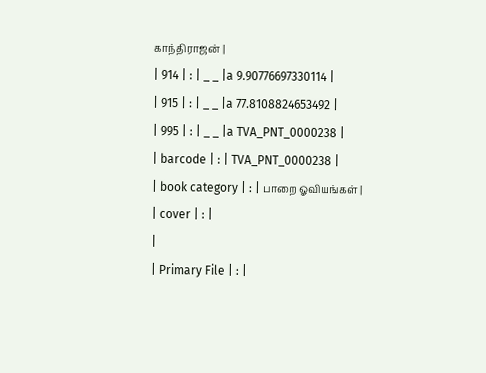காந்திராஜன் |
| 914 | : | _ _ |a 9.90776697330114 |
| 915 | : | _ _ |a 77.8108824653492 |
| 995 | : | _ _ |a TVA_PNT_0000238 |
| barcode | : | TVA_PNT_0000238 |
| book category | : | பாறை ஓவியங்கள் |
| cover | : |
|
| Primary File | : |